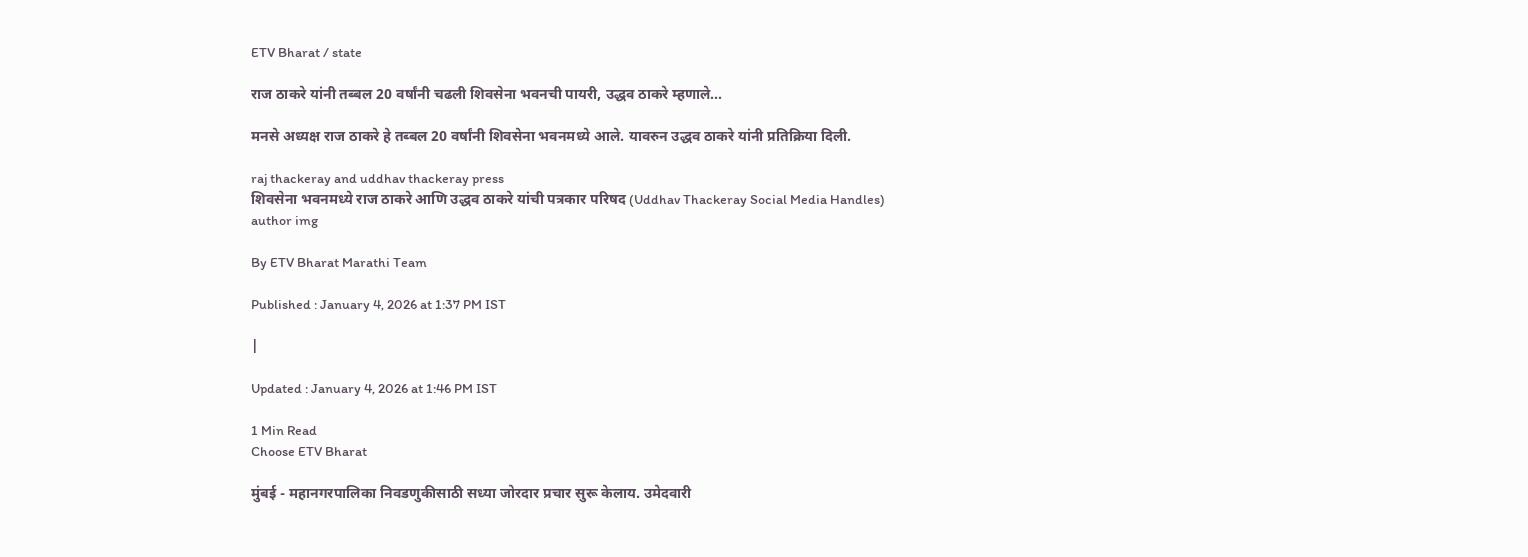ETV Bharat / state

राज ठाकरे यांनी तब्बल 20 वर्षांनी चढली शिवसेना भवनची पायरी, उद्धव ठाकरे म्हणाले...

मनसे अध्यक्ष राज ठाकरे हे तब्बल 20 वर्षांनी शिवसेना भवनमध्ये आले. यावरुन उद्धव ठाकरे यांनी प्रतिक्रिया दिली.

raj thackeray and uddhav thackeray press
शिवसेना भवनमध्ये राज ठाकरे आणि उद्धव ठाकरे यांची पत्रकार परिषद (Uddhav Thackeray Social Media Handles)
author img

By ETV Bharat Marathi Team

Published : January 4, 2026 at 1:37 PM IST

|

Updated : January 4, 2026 at 1:46 PM IST

1 Min Read
Choose ETV Bharat

मुंबई - महानगरपालिका निवडणुकीसाठी सध्या जोरदार प्रचार सुरू केलाय. उमेदवारी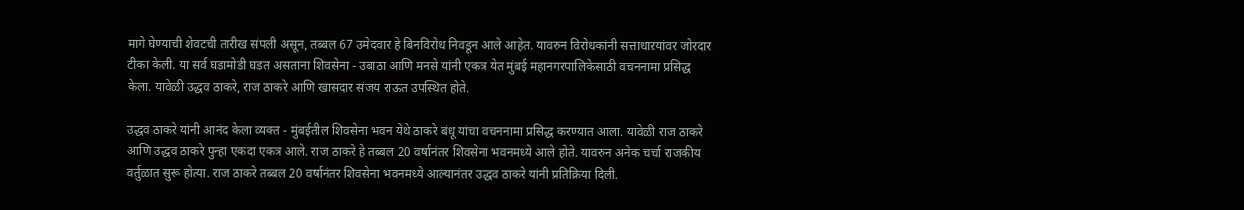मागे घेण्याची शेवटची तारीख संपली असून, तब्बल 67 उमेदवार हे बिनविरोध निवडून आले आहेत. यावरुन विरोधकांनी सत्ताधाऱयांवर जोरदार टीका केली. या सर्व घडामोडी घडत असताना शिवसेना - उबाठा आणि मनसे यांनी एकत्र येत मुंबई महानगरपालिकेसाठी वचननामा प्रसिद्ध केला. यावेळी उद्धव ठाकरे, राज ठाकरे आणि खासदार संजय राऊत उपस्थित होते.

उद्धव ठाकरे यांनी आनंद केला व्यक्त - मुंबईतील शिवसेना भवन येथे ठाकरे बंधू यांचा वचननामा प्रसिद्ध करण्यात आला. यावेळी राज ठाकरे आणि उद्धव ठाकरे पुन्हा एकदा एकत्र आले. राज ठाकरे हे तब्बल 20 वर्षानंतर शिवसेना भवनमध्ये आले होते. यावरुन अनेक चर्चा राजकीय वर्तुळात सुरू होत्या. राज ठाकरे तब्बल 20 वर्षानंतर शिवसेना भवनमध्ये आल्यानंतर उद्धव ठाकरे यांनी प्रतिक्रिया दिली.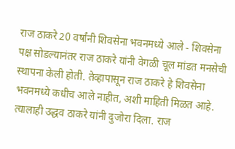राज ठाकरे 20 वर्षांनी शिवसेना भवनमध्ये आले - शिवसेना पक्ष सोडल्यानंतर राज ठाकरे यांनी वेगळी चूल मांडत मनसेची स्थापना केली होती. तेव्हापासून राज ठाकरे हे शिवसेना भवनमध्ये कधीच आले नाहीत, अशी माहिती मिळत आहे. त्यालाही उद्धव ठाकरे यांनी दुजोरा दिला. राज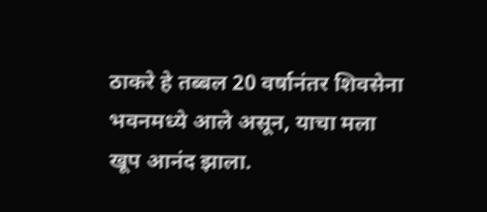ठाकरे हे तब्बल 20 वर्षानंतर शिवसेना भवनमध्ये आले असून, याचा मला खूप आनंद झाला.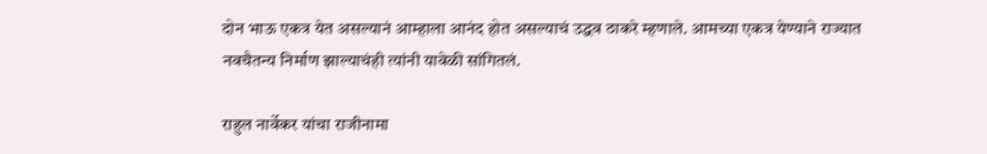दोन भाऊ एकत्र येत असल्यानं आम्हाला आनंद होत असल्याचं उद्धव ठाकरे म्हणाले. आमच्या एकत्र येण्याने राज्यात नवचैतन्य निर्माण झाल्याचंही त्यांनी यावेळी सांगितलं.

राहुल नार्वेकर यांचा राजीनामा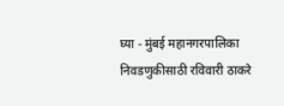घ्या - मुंबई महानगरपालिका निवडणुकीसाठी रविवारी ठाकरे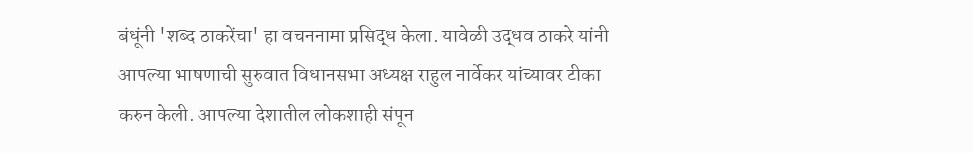बंधूंनी 'शब्द ठाकरेंचा' हा वचननामा प्रसिद्ध केला. यावेळी उद्धव ठाकरे यांनी आपल्या भाषणाची सुरुवात विधानसभा अध्यक्ष राहुल नार्वेकर यांच्यावर टीका करुन केली. आपल्या देशातील लोकशाही संपून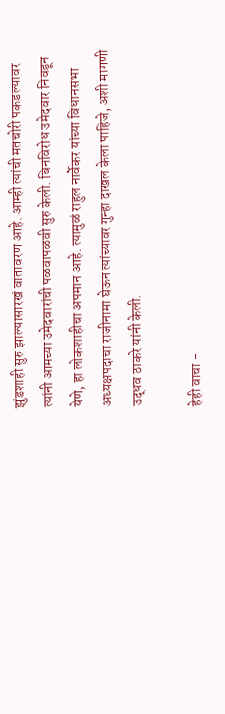झुंडशाही सुरु झाल्यासारखं वातावरण आहे. आम्ही त्यांची मतचोरी पकडल्यावर त्यांनी आमच्या उमेदवारांची पळवापळवी सुरु केली. बिनविरोध उमेदवार निवडून येणे, हा लोकशाहीचा अपमान आहे. त्यामुळं राहुल नार्वेकर यांच्या विधानसभा अध्यक्षपदाचा राजीनामा घेऊन त्यांच्यावर गुन्हा दाखल केला पाहिजे, अशी मागणी उद्धव ठाकरे यांनी केली.

हेही वाचा -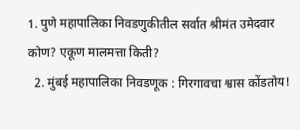1. पुणे महापालिका निवडणुकीतील सर्वात श्रीमंत उमेदवार कोण? एकूण मालमत्ता किती?
  2. मुंबई महापालिका निवडणूक : गिरगावचा श्वास कोंडतोय!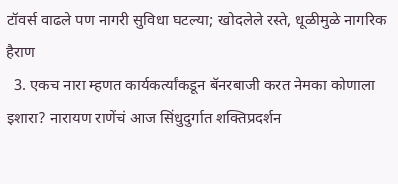टॉवर्स वाढले पण नागरी सुविधा घटल्या; खोदलेले रस्ते, धूळीमुळे नागरिक हैराण
  3. एकच नारा म्हणत कार्यकर्त्यांकडून बॅनरबाजी करत नेमका कोणाला इशारा? नारायण राणेंचं आज सिंधुदुर्गात शक्तिप्रदर्शन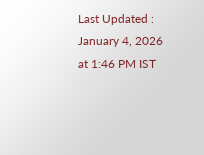Last Updated : January 4, 2026 at 1:46 PM IST